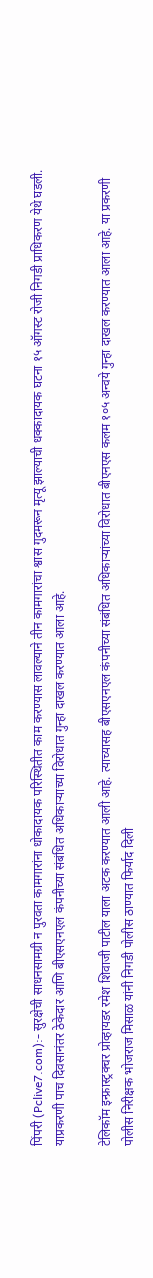पिंपरी (Pclive7.com):- सुरक्षेची साधनसामग्री न पुरवता कामगारांना धोकादायक परिस्थितीत काम करण्यास लावल्याने तीन कामगारांचा श्वास गुदमरून मृत्यू झाल्याची धक्कादायक घटना १५ ऑगस्ट रोजी निगडी प्राधिकरण येथे घडली. याप्रकरणी पाच दिवसानंतर ठेकेदार आणि बीएसएनएल कंपनीच्या संबंधित अधिकाऱ्याच्या विरोधात गुन्हा दाखल करण्यात आला आहे.

टेलिकॉम इन्फ्रास्ट्रक्चर प्रोव्हायडर रमेश शिवाजी पाटील याला अटक करण्यात आली आहे. त्याच्यासह बीएसएनएल कंपनीच्या संबंधित अधिकाऱ्यांच्या विरोधात बीएनएस कलम १०५ अन्वये गुन्हा दाखल करण्यात आला आहे. या प्रकरणी पोलीस निरीक्षक भोजराज मिसाळ यांनी निगडी पोलीस ठाण्यात फिर्याद दिली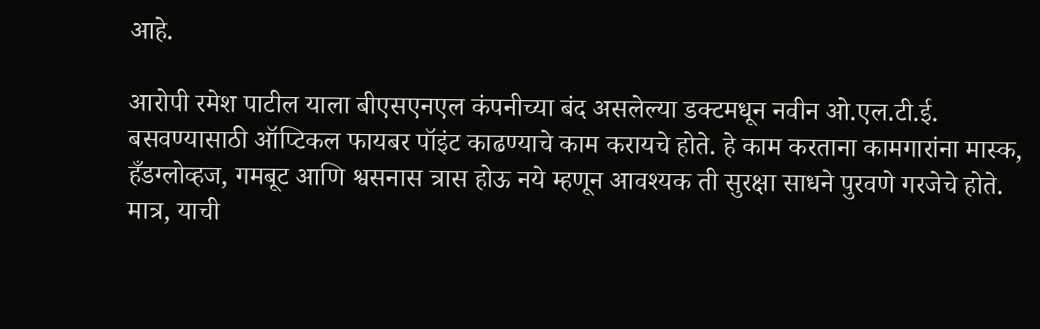आहे.

आरोपी रमेश पाटील याला बीएसएनएल कंपनीच्या बंद असलेल्या डक्टमधून नवीन ओ.एल.टी.ई. बसवण्यासाठी ऑप्टिकल फायबर पॉइंट काढण्याचे काम करायचे होते. हे काम करताना कामगारांना मास्क, हँडग्लोव्हज, गमबूट आणि श्वसनास त्रास होऊ नये म्हणून आवश्यक ती सुरक्षा साधने पुरवणे गरजेचे होते. मात्र, याची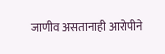जाणीव असतानाही आरोपीने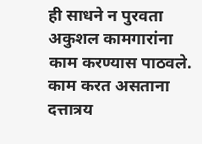ही साधने न पुरवता अकुशल कामगारांना काम करण्यास पाठवले. काम करत असताना दत्तात्रय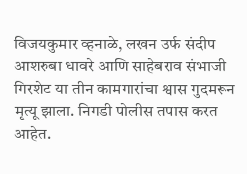विजयकुमार व्हनाळे, लखन उर्फ संदीप आशरुबा धावरे आणि साहेबराव संभाजी गिरशेट या तीन कामगारांचा श्वास गुदमरून मृत्यू झाला. निगडी पोलीस तपास करत आहेत.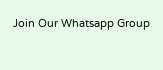Join Our Whatsapp Group